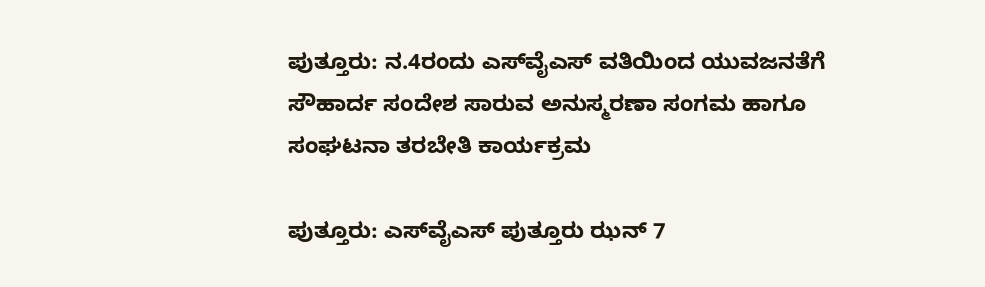ಪುತ್ತೂರು: ನ.4ರಂದು ಎಸ್‌ವೈಎಸ್ ವತಿಯಿಂದ ಯುವಜನತೆಗೆ ಸೌಹಾರ್ದ ಸಂದೇಶ ಸಾರುವ ಅನುಸ್ಮರಣಾ ಸಂಗಮ ಹಾಗೂ ಸಂಘಟನಾ ತರಬೇತಿ ಕಾರ್ಯಕ್ರಮ

ಪುತ್ತೂರು: ಎಸ್‌ವೈಎಸ್ ಪುತ್ತೂರು ಝನ್‌ 7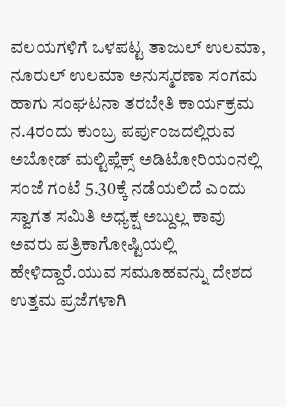ವಲಯಗಳಿಗೆ ಒಳಪಟ್ಟ ತಾಜುಲ್ ಉಲಮಾ, ನೂರುಲ್ ಉಲಮಾ ಅನುಸ್ಮರಣಾ ಸಂಗಮ ಹಾಗು ಸಂಘಟನಾ ತರಬೇತಿ ಕಾರ್ಯಕ್ರಮ ನ.4ರಂದು ಕುಂಬ್ರ ಪರ್ಪುಂಜದಲ್ಲಿರುವ ಅಬೋಡ್ ಮಲ್ಟಿಪ್ಲೆಕ್ಸ್ ಅಡಿಟೋರಿಯಂನಲ್ಲಿ ಸಂಜೆ ಗಂಟೆ 5.30ಕ್ಕೆ ನಡೆಯಲಿದೆ ಎಂದು ಸ್ವಾಗತ ಸಮಿತಿ ಅಧ್ಯಕ್ಷ ಅಬ್ದುಲ್ಲ ಕಾವು ಅವರು ಪತ್ರಿಕಾಗೋಷ್ಟಿಯಲ್ಲಿ ಹೇಳಿದ್ದಾರೆ.ಯುವ ಸಮೂಹವನ್ನು ದೇಶದ ಉತ್ತಮ ಪ್ರಜೆಗಳಾಗಿ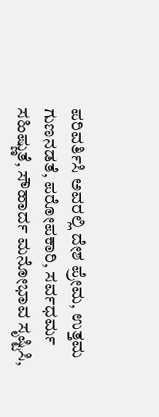ಪರಿವರ್ತಿಸಿ ಅವರಲ್ಲಿ ದೇಶ ಪ್ರೇಮ, ಉತ್ತಮ ಗುಣನಡತೆ, ಪರೋಪಕಾರಿ, ಸರ್ವಧರ್ಮ ಸಹಿಷ್ಣುತೆ, ಸೌಹಾರ್ದ ಮನೋಭಾವ ಸೃಷ್ಟಿಸಿ,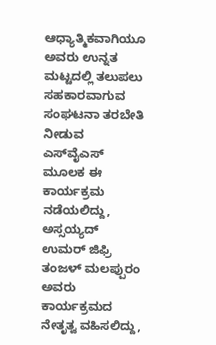ಆಧ್ಯಾತ್ಮಿಕವಾಗಿಯೂ ಅವರು ಉನ್ನತ ಮಟ್ಟದಲ್ಲಿ ತಲುಪಲು ಸಹಕಾರವಾಗುವ ಸಂಘಟನಾ ತರಬೇತಿ ನೀಡುವ ಎಸ್‌ವೈಎಸ್ ಮೂಲಕ ಈ ಕಾರ್ಯಕ್ರಮ ನಡೆಯಲಿದ್ದು, ಅಸ್ಸಯ್ಯದ್ ಉಮರ್ ಜಿಫ್ರಿ ತಂಜಳ್‌ ಮಲಪ್ಪುರಂ ಅವರು ಕಾರ್ಯಕ್ರಮದ ನೇತೃತ್ವ ವಹಿಸಲಿದ್ದು,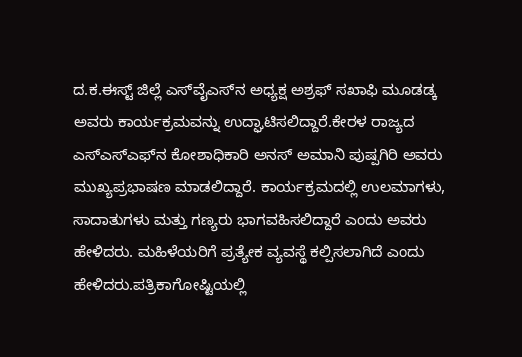ದ.ಕ.ಈಸ್ಟ್ ಜಿಲ್ಲೆ ಎಸ್‌ವೈಎಸ್‌ನ ಅಧ್ಯಕ್ಷ ಅಶ್ರಫ್ ಸಖಾಫಿ ಮೂಡಡ್ಕ ಅವರು ಕಾರ್ಯಕ್ರಮವನ್ನು ಉದ್ಘಾಟಿಸಲಿದ್ದಾರೆ.ಕೇರಳ ರಾಜ್ಯದ ಎಸ್‌ಎಸ್‌ಎಫ್‌ನ ಕೋಶಾಧಿಕಾರಿ ಅನಸ್ ಅಮಾನಿ ಪುಷ್ಪಗಿರಿ ಅವರು ಮುಖ್ಯಪ್ರಭಾಷಣ ಮಾಡಲಿದ್ದಾರೆ. ಕಾರ್ಯಕ್ರಮದಲ್ಲಿ ಉಲಮಾಗಳು, ಸಾದಾತುಗಳು ಮತ್ತು ಗಣ್ಯರು ಭಾಗವಹಿಸಲಿದ್ದಾರೆ ಎಂದು ಅವರು ಹೇಳಿದರು. ಮಹಿಳೆಯರಿಗೆ ಪ್ರತ್ಯೇಕ ವ್ಯವಸ್ಥೆ ಕಲ್ಪಿಸಲಾಗಿದೆ ಎಂದು ಹೇಳಿದರು.ಪತ್ರಿಕಾಗೋಷ್ಟಿಯಲ್ಲಿ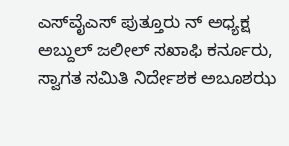ಎಸ್‌ವೈಎಸ್ ಪುತ್ತೂರು ನ್ ಅಧ್ಯಕ್ಷ ಅಬ್ದುಲ್‌ ಜಲೀಲ್ ಸಖಾಫಿ ಕರ್ನೂರು, ಸ್ವಾಗತ ಸಮಿತಿ ನಿರ್ದೇಶಕ ಅಬೂಶಝ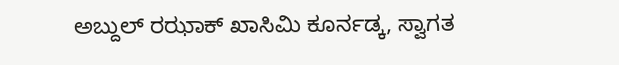ಅಬ್ದುಲ್ ರಝಾಕ್ ಖಾಸಿಮಿ ಕೂರ್ನಡ್ಕ, ಸ್ವಾಗತ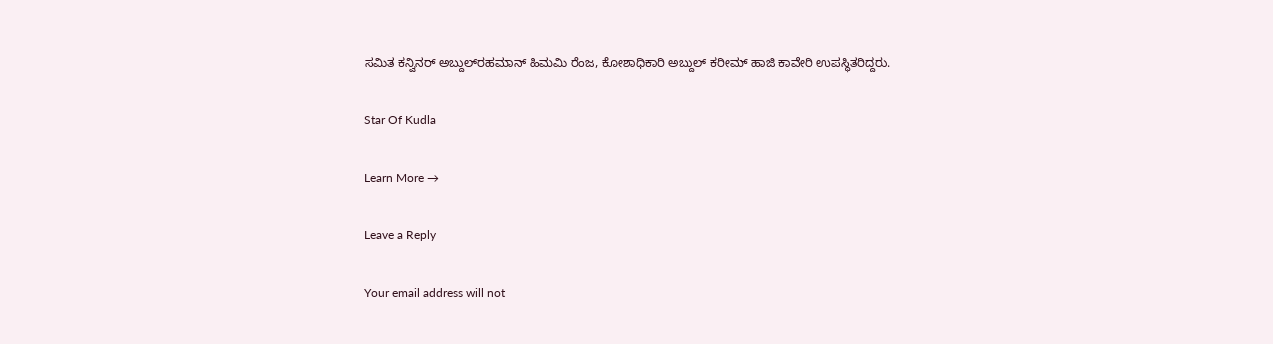ಸಮಿತ ಕನ್ವಿನರ್‌ ಅಬ್ದುಲ್‌ರಹಮಾನ್ ಹಿಮಮಿ ರೆಂಜ, ಕೋಶಾಧಿಕಾರಿ ಅಬ್ದುಲ್ ಕರೀಮ್ ಹಾಜಿ ಕಾವೇರಿ ಉಪಸ್ಥಿತರಿದ್ದರು.

Star Of Kudla

Learn More →

Leave a Reply

Your email address will not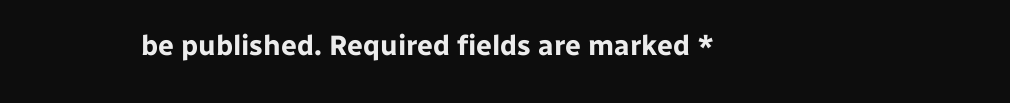be published. Required fields are marked *